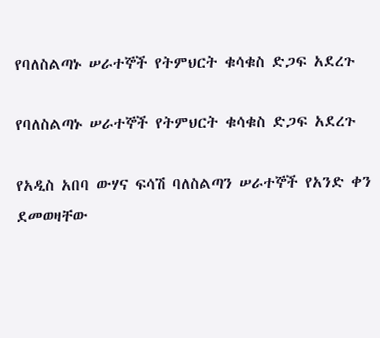የባለስልጣኑ ሠራተኞች የትምህርት ቁሳቁስ ድጋፍ አደረጉ

የባለስልጣኑ ሠራተኞች የትምህርት ቁሳቁስ ድጋፍ አደረጉ

የአዲስ አበባ ውሃና ፍሳሽ ባለስልጣን ሠራተኞች የአንድ ቀን ደመወዛቸው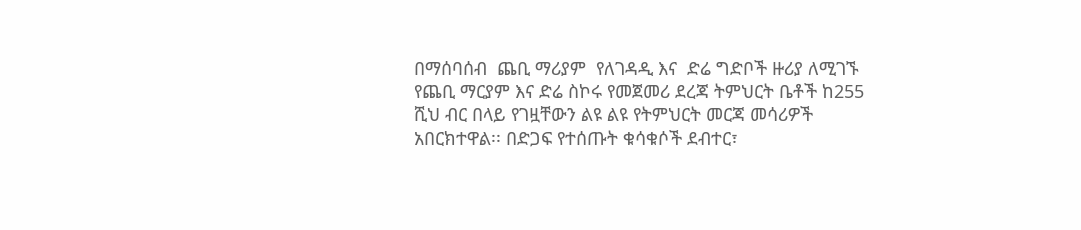በማሰባሰብ  ጨቢ ማሪያም  የለገዳዲ እና  ድሬ ግድቦች ዙሪያ ለሚገኙ የጨቢ ማርያም እና ድሬ ስኮሩ የመጀመሪ ደረጃ ትምህርት ቤቶች ከ255 ሺህ ብር በላይ የገዟቸውን ልዩ ልዩ የትምህርት መርጃ መሳሪዎች አበርክተዋል፡፡ በድጋፍ የተሰጡት ቁሳቁሶች ደብተር፣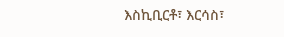እስኪቢርቶ፣ እርሳስ፣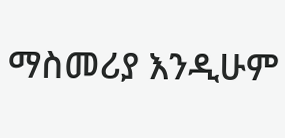ማስመሪያ እንዲሁም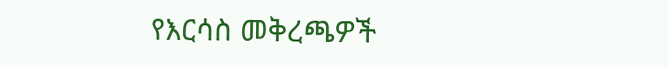የእርሳስ መቅረጫዎች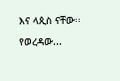እና ላጲስ ናቸው፡፡ የወረዳው...